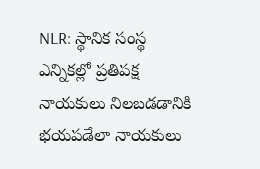NLR: స్థానిక సంస్థ ఎన్నికల్లో ప్రతిపక్ష నాయకులు నిలబడడానికి భయపడేలా నాయకులు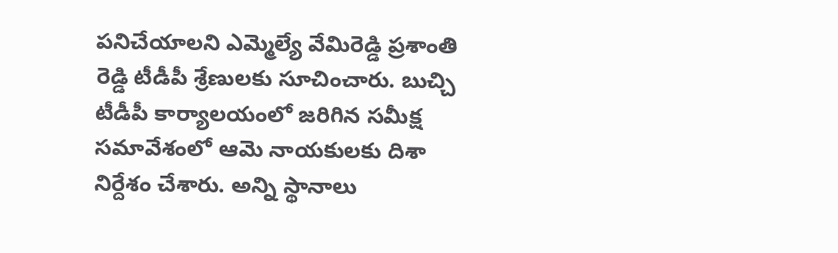పనిచేయాలని ఎమ్మెల్యే వేమిరెడ్డి ప్రశాంతి రెడ్డి టీడీపీ శ్రేణులకు సూచించారు. బుచ్చి టీడీపీ కార్యాలయంలో జరిగిన సమీక్ష సమావేశంలో ఆమె నాయకులకు దిశా నిర్దేశం చేశారు. అన్ని స్థానాలు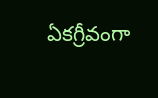ఏకగ్రీవంగా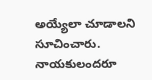అయ్యేలా చూడాలని సూచించారు. నాయకులందరూ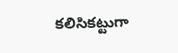కలిసికట్టుగా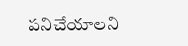పనిచేయాలని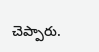చెప్పారు.